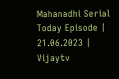Mahanadhi Serial Today Episode | 21.06.2023 | Vijaytv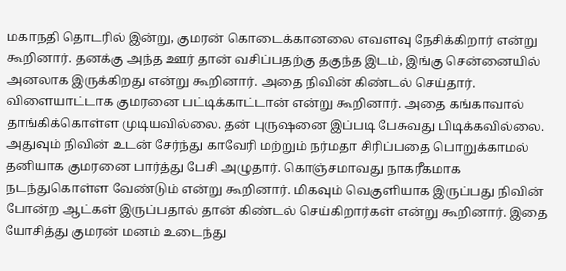மகாநதி தொடரில் இன்று, குமரன் கொடைக்கானலை எவளவு நேசிக்கிறார் என்று கூறினார். தனக்கு அந்த ஊர் தான் வசிப்பதற்கு தகுந்த இடம், இங்கு சென்னையில் அனலாக இருக்கிறது என்று கூறினார். அதை நிவின் கிண்டல் செய்தார். விளையாட்டாக குமரனை பட்டிக்காட்டான் என்று கூறினார். அதை கங்காவால் தாங்கிக்கொள்ள முடியவில்லை. தன் புருஷனை இப்படி பேசுவது பிடிக்கவில்லை. அதுவும் நிவின் உடன் சேர்ந்து காவேரி மற்றும் நர்மதா சிரிப்பதை பொறுக்காமல் தனியாக குமரனை பார்த்து பேசி அழுதார். கொஞ்சமாவது நாகரீகமாக நடந்துகொள்ள வேண்டும் என்று கூறினார். மிகவும் வெகுளியாக இருப்பது நிவின் போன்ற ஆட்கள் இருப்பதால் தான் கிண்டல் செய்கிறார்கள் என்று கூறினார். இதை யோசித்து குமரன் மனம் உடைந்து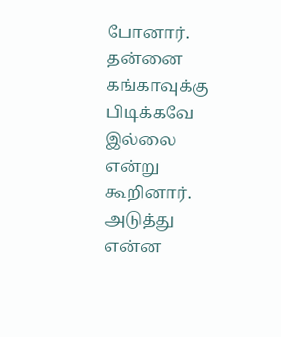போனார். தன்னை கங்காவுக்கு பிடிக்கவே இல்லை என்று கூறினார். அடுத்து என்ன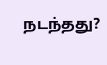நடந்தது?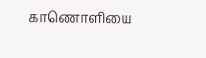காணொளியை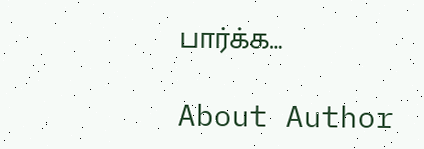பார்க்க…

About Author